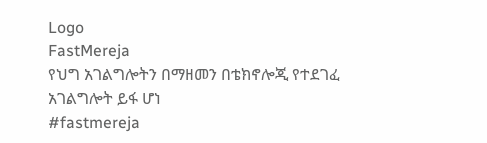Logo
FastMereja
የህግ አገልግሎትን በማዘመን በቴክኖሎጂ የተደገፈ አገልግሎት ይፋ ሆነ
#fastmereja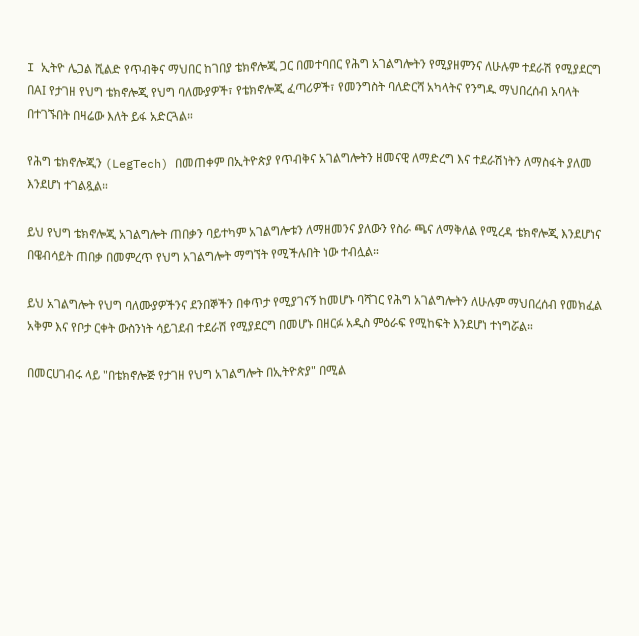I ኢትዮ ሌጋል ሺልድ የጥብቅና ማህበር ከገበያ ቴክኖሎጂ ጋር በመተባበር የሕግ አገልግሎትን የሚያዘምንና ለሁሉም ተደራሽ የሚያደርግ በAI የታገዘ የህግ ቴክኖሎጂ የህግ ባለሙያዎች፣ የቴክኖሎጂ ፈጣሪዎች፣ የመንግስት ባለድርሻ አካላትና የንግዱ ማህበረሰብ አባላት በተገኙበት በዛሬው እለት ይፋ አድርጓል።

የሕግ ቴክኖሎጂን (LegTech) በመጠቀም በኢትዮጵያ የጥብቅና አገልግሎትን ዘመናዊ ለማድረግ እና ተደራሽነትን ለማስፋት ያለመ እንደሆነ ተገልጿል።

ይህ የህግ ቴክኖሎጂ አገልግሎት ጠበቃን ባይተካም አገልግሎቱን ለማዘመንና ያለውን የስራ ጫና ለማቅለል የሚረዳ ቴክኖሎጂ እንደሆነና በዌብሳይት ጠበቃ በመምረጥ የህግ አገልግሎት ማግኘት የሚችሉበት ነው ተብሏል።

ይህ አገልግሎት የህግ ባለሙያዎችንና ደንበኞችን በቀጥታ የሚያገናኝ ከመሆኑ ባሻገር የሕግ አገልግሎትን ለሁሉም ማህበረሰብ የመክፈል አቅም እና የቦታ ርቀት ውስንነት ሳይገደብ ተደራሽ የሚያደርግ በመሆኑ በዘርፉ አዲስ ምዕራፍ የሚከፍት እንደሆነ ተነግሯል።

በመርሀገብሩ ላይ "በቴክኖሎጅ የታገዘ የህግ አገልግሎት በኢትዮጵያ" በሚል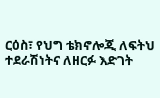ርዕስ፣ የህግ ቴክኖሎጂ ለፍትህ ተደራሽነትና ለዘርፉ እድገት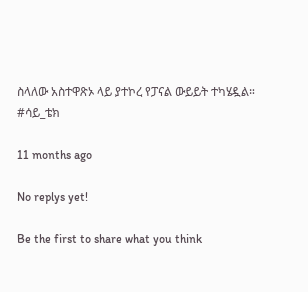ስላለው አስተዋጽኦ ላይ ያተኮረ የፓናል ውይይት ተካሄዷል።
#ሳይ_ቴክ

11 months ago

No replys yet!

Be the first to share what you think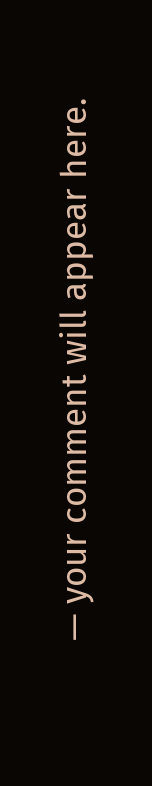— your comment will appear here.